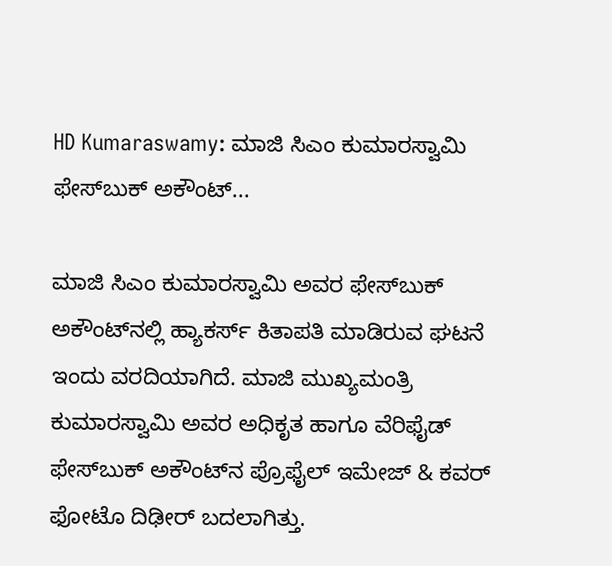HD Kumaraswamy: ಮಾಜಿ ಸಿಎಂ ಕುಮಾರಸ್ವಾಮಿ ಫೇಸ್‌ಬುಕ್ ಅಕೌಂಟ್...

ಮಾಜಿ ಸಿಎಂ ಕುಮಾರಸ್ವಾಮಿ ಅವರ ಫೇಸ್‌ಬುಕ್ ಅಕೌಂಟ್‌ನಲ್ಲಿ ಹ್ಯಾಕರ್ಸ್ ಕಿತಾಪತಿ ಮಾಡಿರುವ ಘಟನೆ ಇಂದು ವರದಿಯಾಗಿದೆ. ಮಾಜಿ ಮುಖ್ಯಮಂತ್ರಿ ಕುಮಾರಸ್ವಾಮಿ ಅವರ ಅಧಿಕೃತ ಹಾಗೂ ವೆರಿಫೈಡ್ ಫೇಸ್‌ಬುಕ್ ಅಕೌಂಟ್‌ನ ಪ್ರೊಫೈಲ್‌ ಇಮೇಜ್‌ & ಕವರ್ ಫೋಟೊ ದಿಢೀರ್ ಬದಲಾಗಿತ್ತು.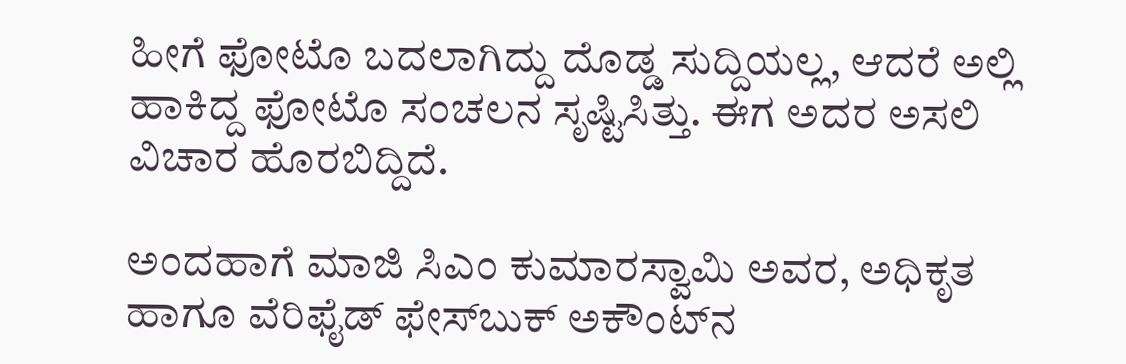ಹೀಗೆ ಫೋಟೊ ಬದಲಾಗಿದ್ದು ದೊಡ್ಡ ಸುದ್ದಿಯಲ್ಲ, ಆದರೆ ಅಲ್ಲಿ ಹಾಕಿದ್ದ ಫೋಟೊ ಸಂಚಲನ ಸೃಷ್ಟಿಸಿತ್ತು. ಈಗ ಅದರ ಅಸಲಿ ವಿಚಾರ ಹೊರಬಿದ್ದಿದೆ.

ಅಂದಹಾಗೆ ಮಾಜಿ ಸಿಎಂ ಕುಮಾರಸ್ವಾಮಿ ಅವರ, ಅಧಿಕೃತ ಹಾಗೂ ವೆರಿಫೈಡ್ ಫೇಸ್‌ಬುಕ್ ಅಕೌಂಟ್‌ನ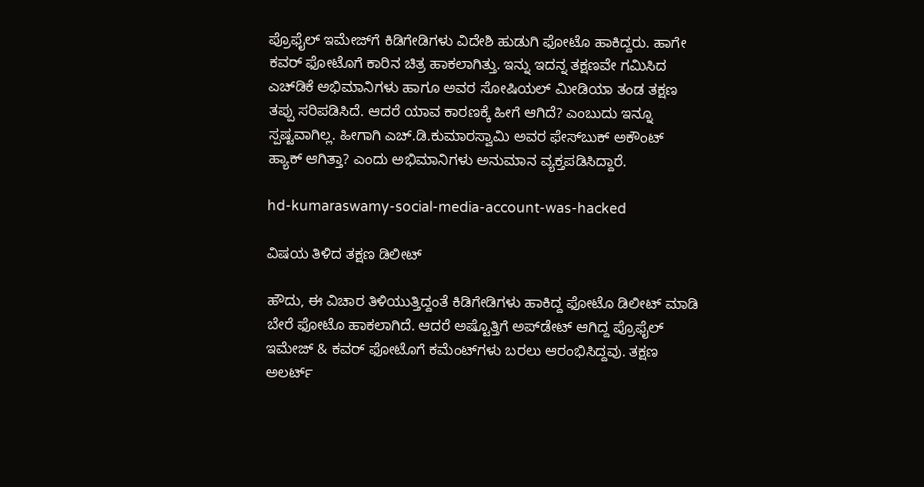ಪ್ರೊಫೈಲ್‌ ಇಮೇಜ್‌ಗೆ ಕಿಡಿಗೇಡಿಗಳು ವಿದೇಶಿ ಹುಡುಗಿ ಫೋಟೊ ಹಾಕಿದ್ದರು. ಹಾಗೇ ಕವರ್ ಫೋಟೊಗೆ ಕಾರಿನ ಚಿತ್ರ ಹಾಕಲಾಗಿತ್ತು. ಇನ್ನು ಇದನ್ನ ತಕ್ಷಣವೇ ಗಮಿಸಿದ ಎಚ್‌ಡಿಕೆ ಅಭಿಮಾನಿಗಳು ಹಾಗೂ ಅವರ ಸೋಷಿಯಲ್ ಮೀಡಿಯಾ ತಂಡ ತಕ್ಷಣ ತಪ್ಪು ಸರಿಪಡಿಸಿದೆ. ಆದರೆ ಯಾವ ಕಾರಣಕ್ಕೆ ಹೀಗೆ ಆಗಿದೆ? ಎಂಬುದು ಇನ್ನೂ ಸ್ಪಷ್ಟವಾಗಿಲ್ಲ. ಹೀಗಾಗಿ ಎಚ್‌.ಡಿ.ಕುಮಾರಸ್ವಾಮಿ ಅವರ ಫೇಸ್‌ಬುಕ್ ಅಕೌಂಟ್ ಹ್ಯಾಕ್ ಆಗಿತ್ತಾ? ಎಂದು ಅಭಿಮಾನಿಗಳು ಅನುಮಾನ ವ್ಯಕ್ತಪಡಿಸಿದ್ದಾರೆ.

hd-kumaraswamy-social-media-account-was-hacked

ವಿಷಯ ತಿಳಿದ ತಕ್ಷಣ ಡಿಲೀಟ್

ಹೌದು, ಈ ವಿಚಾರ ತಿಳಿಯುತ್ತಿದ್ದಂತೆ ಕಿಡಿಗೇಡಿಗಳು ಹಾಕಿದ್ದ ಫೋಟೊ ಡಿಲೀಟ್ ಮಾಡಿ ಬೇರೆ ಫೋಟೊ ಹಾಕಲಾಗಿದೆ. ಆದರೆ ಅಷ್ಟೊತ್ತಿಗೆ ಅಪ್‌ಡೇಟ್ ಆಗಿದ್ದ ಪ್ರೊಫೈಲ್‌ ಇಮೇಜ್‌ & ಕವರ್ ಫೋಟೊಗೆ ಕಮೆಂಟ್‌ಗಳು ಬರಲು ಆರಂಭಿಸಿದ್ದವು. ತಕ್ಷಣ ಅಲರ್ಟ್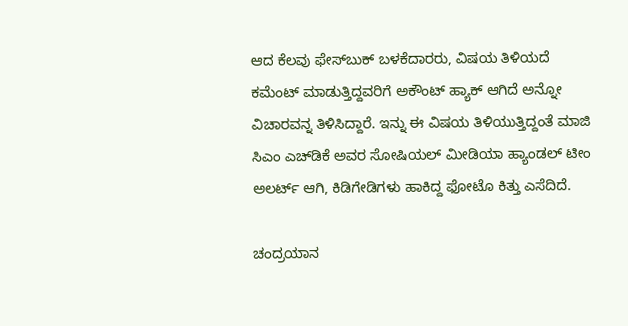ಆದ ಕೆಲವು ಫೇಸ್‌ಬುಕ್ ಬಳಕೆದಾರರು, ವಿಷಯ ತಿಳಿಯದೆ ಕಮೆಂಟ್ ಮಾಡುತ್ತಿದ್ದವರಿಗೆ ಅಕೌಂಟ್ ಹ್ಯಾಕ್ ಆಗಿದೆ ಅನ್ನೋ ವಿಚಾರವನ್ನ ತಿಳಿಸಿದ್ದಾರೆ. ಇನ್ನು ಈ ವಿಷಯ ತಿಳಿಯುತ್ತಿದ್ದಂತೆ ಮಾಜಿ ಸಿಎಂ ಎಚ್‌ಡಿಕೆ ಅವರ ಸೋಷಿಯಲ್ ಮೀಡಿಯಾ ಹ್ಯಾಂಡಲ್ ಟೀಂ ಅಲರ್ಟ್ ಆಗಿ, ಕಿಡಿಗೇಡಿಗಳು ಹಾಕಿದ್ದ ಫೋಟೊ ಕಿತ್ತು ಎಸೆದಿದೆ.

ಚಂದ್ರಯಾನ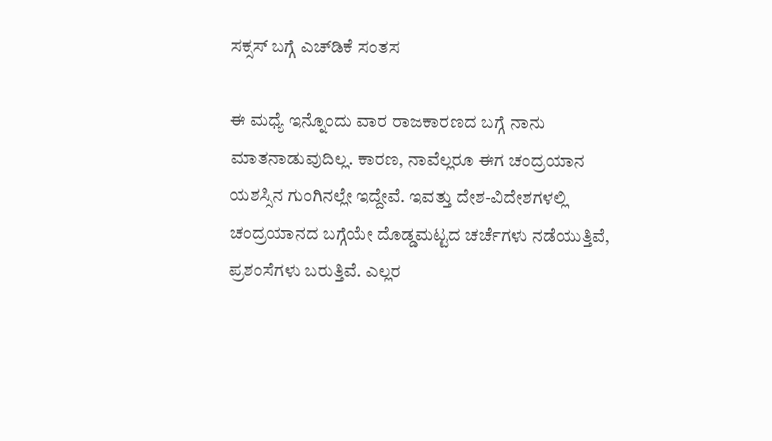ಸಕ್ಸಸ್ ಬಗ್ಗೆ ಎಚ್‌ಡಿಕೆ ಸಂತಸ

ಈ ಮಧ್ಯೆ ಇನ್ನೊಂದು ವಾರ ರಾಜಕಾರಣದ ಬಗ್ಗೆ ನಾನು ಮಾತನಾಡುವುದಿಲ್ಲ. ಕಾರಣ, ನಾವೆಲ್ಲರೂ ಈಗ ಚಂದ್ರಯಾನ ಯಶಸ್ಸಿನ ಗುಂಗಿನಲ್ಲೇ ಇದ್ದೇವೆ. ಇವತ್ತು ದೇಶ-ವಿದೇಶಗಳಲ್ಲಿ ಚಂದ್ರಯಾನದ ಬಗ್ಗೆಯೇ ದೊಡ್ಡಮಟ್ಟದ ಚರ್ಚೆಗಳು ನಡೆಯುತ್ತಿವೆ, ಪ್ರಶಂಸೆಗಳು ಬರುತ್ತಿವೆ. ಎಲ್ಲರ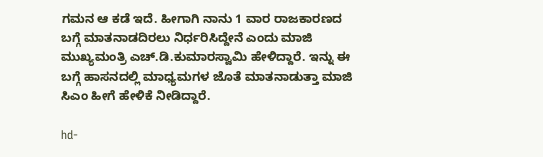ಗಮನ ಆ ಕಡೆ ಇದೆ. ಹೀಗಾಗಿ ನಾನು 1 ವಾರ ರಾಜಕಾರಣದ ಬಗ್ಗೆ ಮಾತನಾಡದಿರಲು ನಿರ್ಧರಿಸಿದ್ದೇನೆ ಎಂದು ಮಾಜಿ ಮುಖ್ಯಮಂತ್ರಿ ಎಚ್.ಡಿ.ಕುಮಾರಸ್ವಾಮಿ ಹೇಳಿದ್ದಾರೆ. ಇನ್ನು ಈ ಬಗ್ಗೆ ಹಾಸನದಲ್ಲಿ ಮಾಧ್ಯಮಗಳ ಜೊತೆ ಮಾತನಾಡುತ್ತಾ ಮಾಜಿ ಸಿಎಂ ಹೀಗೆ ಹೇಳಿಕೆ ನೀಡಿದ್ದಾರೆ.

hd-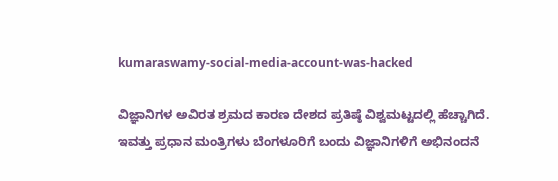kumaraswamy-social-media-account-was-hacked

ವಿಜ್ಞಾನಿಗಳ ಅವಿರತ ಶ್ರಮದ ಕಾರಣ ದೇಶದ ಪ್ರತಿಷ್ಠೆ ವಿಶ್ವಮಟ್ಟದಲ್ಲಿ ಹೆಚ್ಚಾಗಿದೆ. ಇವತ್ತು ಪ್ರಧಾನ ಮಂತ್ರಿಗಳು ಬೆಂಗಳೂರಿಗೆ ಬಂದು ವಿಜ್ಞಾನಿಗಳಿಗೆ ಅಭಿನಂದನೆ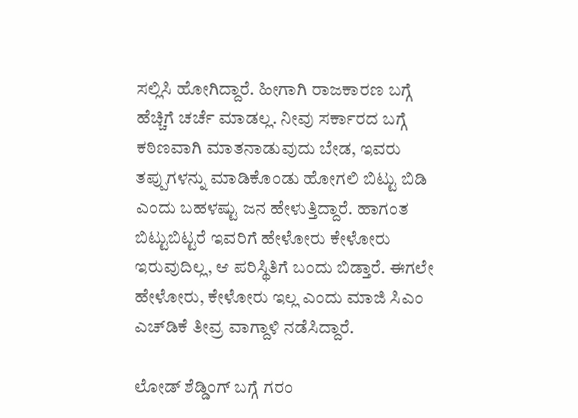ಸಲ್ಲಿಸಿ ಹೋಗಿದ್ದಾರೆ. ಹೀಗಾಗಿ ರಾಜಕಾರಣ ಬಗ್ಗೆ ಹೆಚ್ಚಿಗೆ ಚರ್ಚೆ ಮಾಡಲ್ಲ. ನೀವು ಸರ್ಕಾರದ ಬಗ್ಗೆ ಕಠಿಣವಾಗಿ ಮಾತನಾಡುವುದು ಬೇಡ, ಇವರು ತಪ್ಪುಗಳನ್ನು ಮಾಡಿಕೊಂಡು ಹೋಗಲಿ ಬಿಟ್ಟು ಬಿಡಿ ಎಂದು ಬಹಳಷ್ಟು ಜನ ಹೇಳುತ್ತಿದ್ದಾರೆ. ಹಾಗಂತ ಬಿಟ್ಟುಬಿಟ್ಟರೆ ಇವರಿಗೆ ಹೇಳೋರು ಕೇಳೋರು ಇರುವುದಿಲ್ಲ, ಆ ಪರಿಸ್ಥಿತಿಗೆ ಬಂದು ಬಿಡ್ತಾರೆ. ಈಗಲೇ ಹೇಳೋರು, ಕೇಳೋರು ಇಲ್ಲ ಎಂದು ಮಾಜಿ ಸಿಎಂ ಎಚ್‌ಡಿಕೆ ತೀವ್ರ ವಾಗ್ದಾಳಿ ನಡೆಸಿದ್ದಾರೆ.

ಲೋಡ್ ಶೆಡ್ಡಿಂಗ್ ಬಗ್ಗೆ ಗರಂ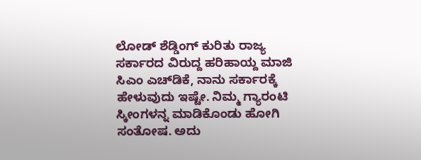ಲೋಡ್ ಶೆಡ್ಡಿಂಗ್ ಕುರಿತು ರಾಜ್ಯ ಸರ್ಕಾರದ ವಿರುದ್ದ ಹರಿಹಾಯ್ದ ಮಾಜಿ ಸಿಎಂ ಎಚ್‌ಡಿಕೆ, ನಾನು ಸರ್ಕಾರಕ್ಕೆ ಹೇಳುವುದು ಇಷ್ಟೇ. ನಿಮ್ಮ‌ ಗ್ಯಾರಂಟಿ ಸ್ಕೀಂಗಳನ್ನ ಮಾಡಿಕೊಂಡು ಹೋಗಿ ಸಂತೋಷ. ಅದು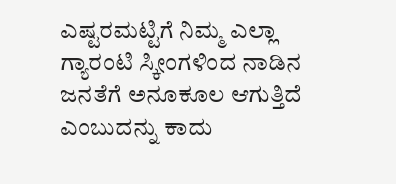ಎಷ್ಟರಮಟ್ಟಿಗೆ ನಿಮ್ಮ ಎಲ್ಲಾ ಗ್ಯಾರಂಟಿ ಸ್ಕೀಂಗಳಿಂದ ನಾಡಿನ ಜನತೆಗೆ ಅನೂಕೂಲ ಆಗುತ್ತಿದೆ ಎಂಬುದನ್ನು ಕಾದು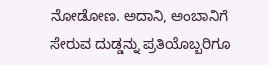ನೋಡೋಣ. ಅದಾನಿ, ಅಂಬಾನಿಗೆ ಸೇರುವ ದುಡ್ಡನ್ನು ಪ್ರತಿಯೊಬ್ಬರಿಗೂ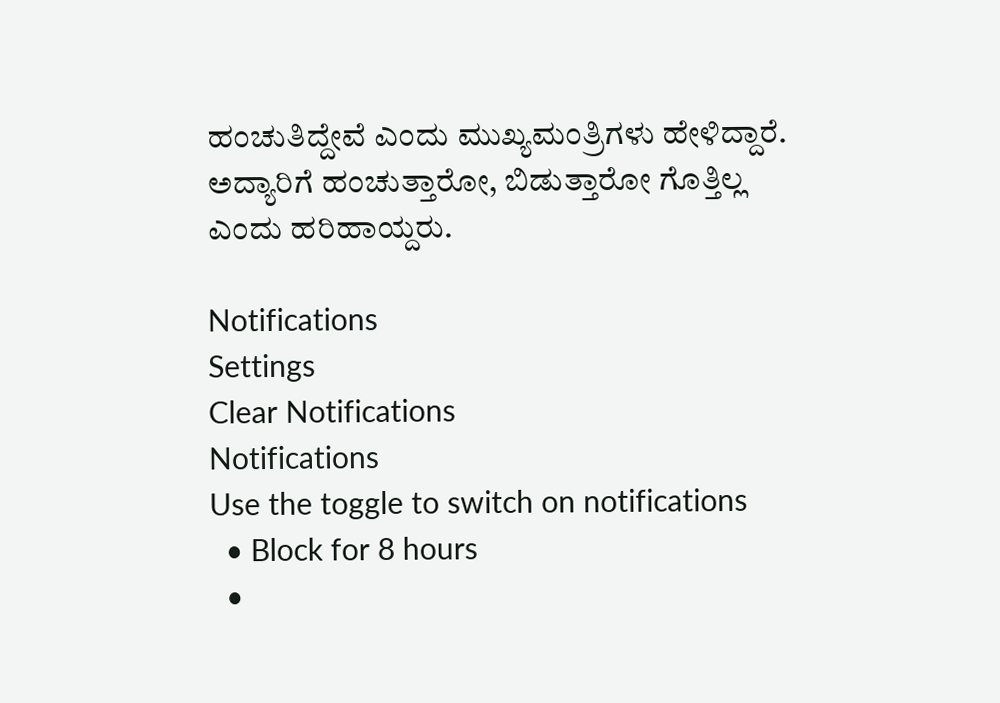ಹಂಚುತಿದ್ದೇವೆ ಎಂದು ಮುಖ್ಯಮಂತ್ರಿಗಳು ಹೇಳಿದ್ದಾರೆ. ಅದ್ಯಾರಿಗೆ ಹಂಚುತ್ತಾರೋ, ಬಿಡುತ್ತಾರೋ ಗೊತ್ತಿಲ್ಲ ಎಂದು ಹರಿಹಾಯ್ದರು.

Notifications
Settings
Clear Notifications
Notifications
Use the toggle to switch on notifications
  • Block for 8 hours
  •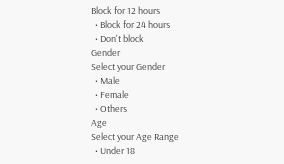Block for 12 hours
  • Block for 24 hours
  • Don't block
Gender
Select your Gender
  • Male
  • Female
  • Others
Age
Select your Age Range
  • Under 18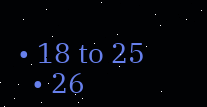• 18 to 25
  • 26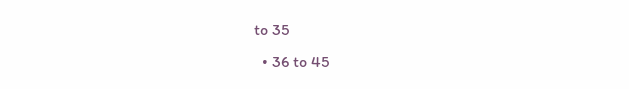to 35
  • 36 to 45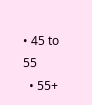• 45 to 55
  • 55+